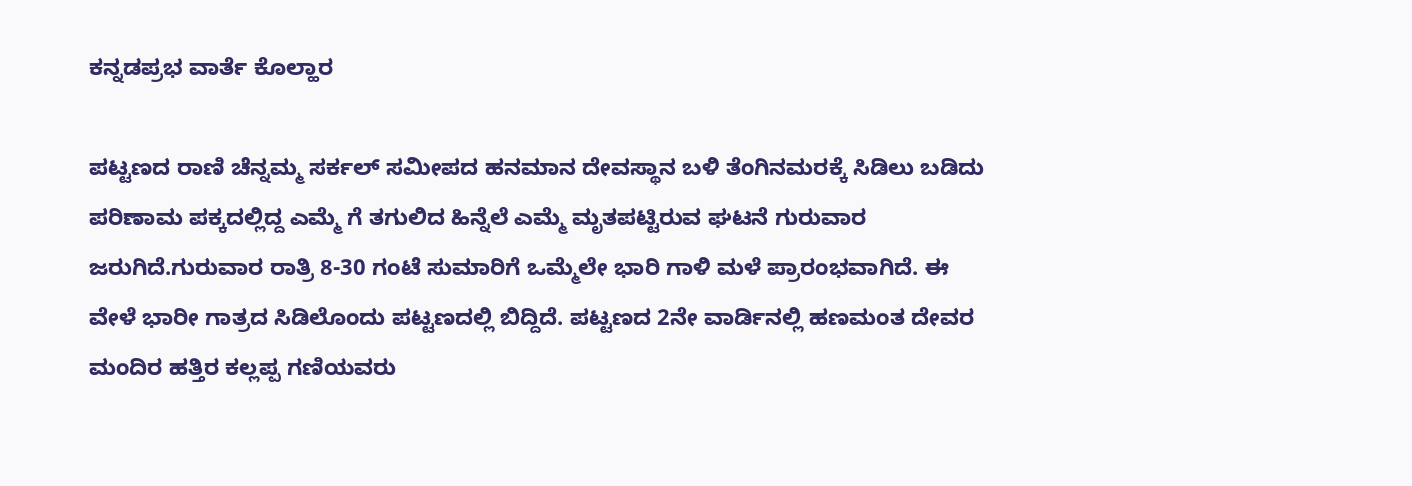ಕನ್ನಡಪ್ರಭ ವಾರ್ತೆ ಕೊಲ್ಹಾರ

ಪಟ್ಟಣದ ರಾಣಿ ಚೆನ್ನಮ್ಮ ಸರ್ಕಲ್ ಸಮೀಪದ ಹನಮಾನ ದೇವಸ್ಥಾನ ಬಳಿ ತೆಂಗಿನಮರಕ್ಕೆ ಸಿಡಿಲು ಬಡಿದು ಪರಿಣಾಮ ಪಕ್ಕದಲ್ಲಿದ್ದ ಎಮ್ಮೆ ಗೆ ತಗುಲಿದ ಹಿನ್ನೆಲೆ ಎಮ್ಮೆ ಮೃತಪಟ್ಟಿರುವ ಘಟನೆ ಗುರುವಾರ ಜರುಗಿದೆ.ಗುರುವಾರ ರಾತ್ರಿ 8-30 ಗಂಟೆ ಸುಮಾರಿಗೆ ಒಮ್ಮೆಲೇ ಭಾರಿ ಗಾಳಿ ಮಳೆ ಪ್ರಾರಂಭವಾಗಿದೆ. ಈ ವೇಳೆ ಭಾರೀ ಗಾತ್ರದ ಸಿಡಿಲೊಂದು ಪಟ್ಟಣದಲ್ಲಿ ಬಿದ್ದಿದೆ. ಪಟ್ಟಣದ 2ನೇ ವಾರ್ಡಿನಲ್ಲಿ ಹಣಮಂತ ದೇವರ ಮಂದಿರ ಹತ್ತಿರ ಕಲ್ಲಪ್ಪ ಗಣಿಯವರು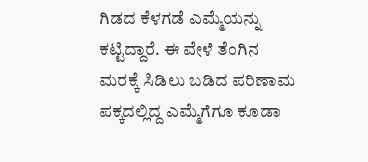ಗಿಡದ ಕೆಳಗಡೆ ಎಮ್ಮೆಯನ್ನು ಕಟ್ಟಿದ್ದಾರೆ. ಈ ವೇಳೆ ತೆಂಗಿನ ಮರಕ್ಕೆ ಸಿಡಿಲು ಬಡಿದ ಪರಿಣಾಮ ಪಕ್ಕದಲ್ಲಿದ್ದ ಎಮ್ಮೆಗೆಗೂ ಕೂಡಾ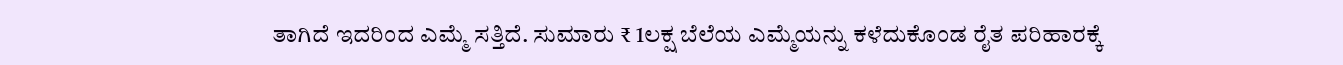ತಾಗಿದೆ ಇದರಿಂದ ಎಮ್ಮೆ ಸತ್ತಿದೆ. ಸುಮಾರು ₹ 1ಲಕ್ಷ ಬೆಲೆಯ ಎಮ್ಮೆಯನ್ನು ಕಳೆದುಕೊಂಡ ರೈತ ಪರಿಹಾರಕ್ಕೆ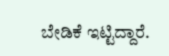ಬೇಡಿಕೆ ಇಟ್ಟಿದ್ದಾರೆ.